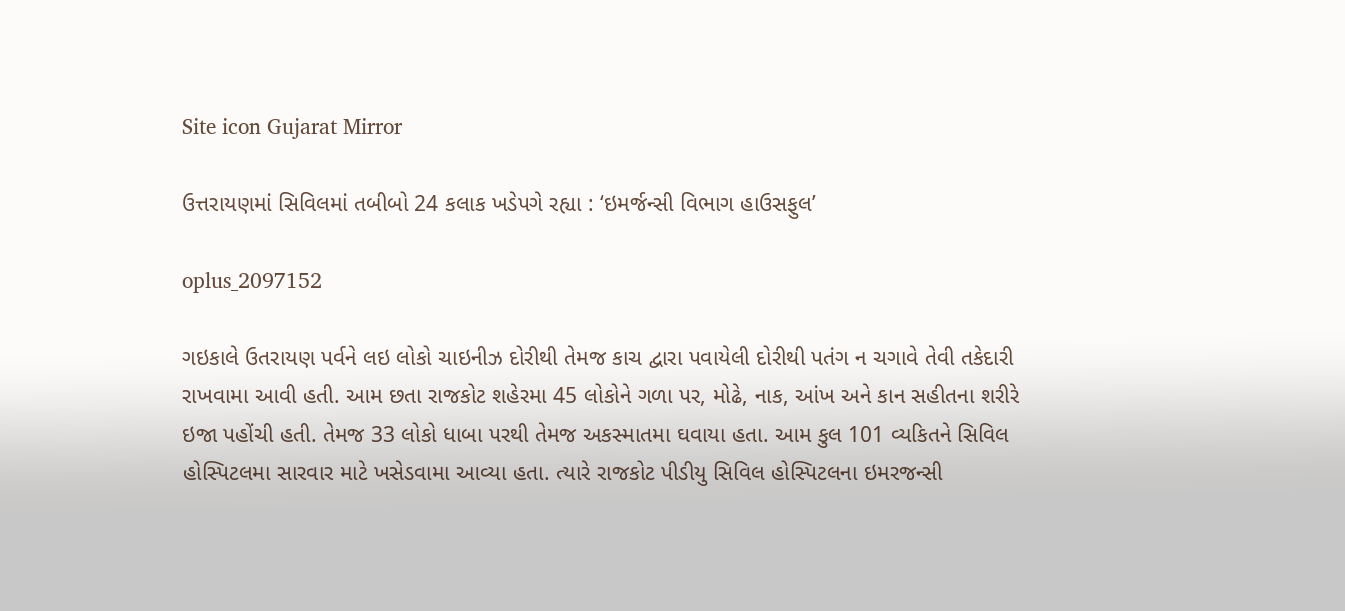Site icon Gujarat Mirror

ઉત્તરાયણમાં સિવિલમાં તબીબો 24 કલાક ખડેપગે રહ્યા : ‘ઇમર્જન્સી વિભાગ હાઉસફુલ’

oplus_2097152

ગઇકાલે ઉતરાયણ પર્વને લઇ લોકો ચાઇનીઝ દોરીથી તેમજ કાચ દ્વારા પવાયેલી દોરીથી પતંગ ન ચગાવે તેવી તકેદારી રાખવામા આવી હતી. આમ છતા રાજકોટ શહેરમા 45 લોકોને ગળા પર, મોઢે, નાક, આંખ અને કાન સહીતના શરીરે ઇજા પહોંચી હતી. તેમજ 33 લોકો ધાબા પરથી તેમજ અકસ્માતમા ઘવાયા હતા. આમ કુલ 101 વ્યકિતને સિવિલ હોસ્પિટલમા સારવાર માટે ખસેડવામા આવ્યા હતા. ત્યારે રાજકોટ પીડીયુ સિવિલ હોસ્પિટલના ઇમરજન્સી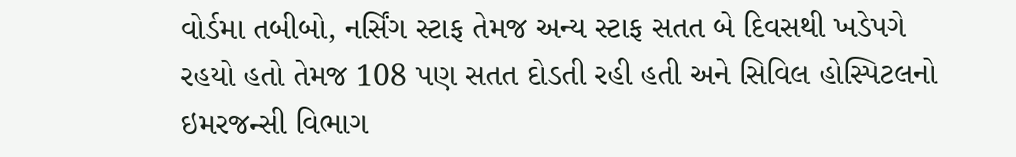વોર્ડમા તબીબો, નર્સિંગ સ્ટાફ તેમજ અન્ય સ્ટાફ સતત બે દિવસથી ખડેપગે રહયો હતો તેમજ 108 પણ સતત દોડતી રહી હતી અને સિવિલ હોસ્પિટલનો ઇમરજન્સી વિભાગ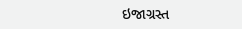ઇજાગ્રસ્ત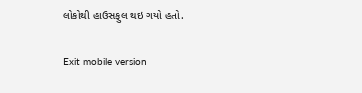લોકોથી હાઉસફુલ થઇ ગયો હતો.

Exit mobile version